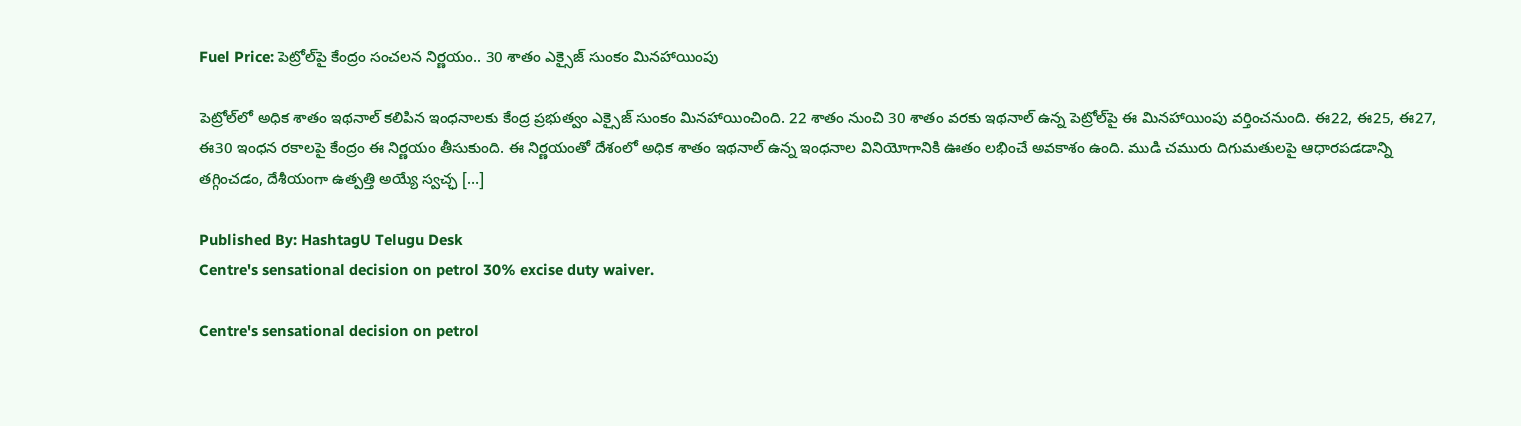Fuel Price: పెట్రోల్‌పై కేంద్రం సంచలన నిర్ణయం.. 30 శాతం ఎక్సైజ్ సుంకం మినహాయింపు

పెట్రోల్‌లో అధిక శాతం ఇథనాల్‌ కలిపిన ఇంధనాలకు కేంద్ర ప్రభుత్వం ఎక్సైజ్‌ సుంకం మినహాయించింది. 22 శాతం నుంచి 30 శాతం వరకు ఇథనాల్‌ ఉన్న పెట్రోల్‌పై ఈ మినహాయింపు వర్తించనుంది. ఈ22, ఈ25, ఈ27, ఈ30 ఇంధన రకాలపై కేంద్రం ఈ నిర్ణయం తీసుకుంది. ఈ నిర్ణయంతో దేశంలో అధిక శాతం ఇథనాల్‌ ఉన్న ఇంధనాల వినియోగానికి ఊతం లభించే అవకాశం ఉంది. ముడి చమురు దిగుమతులపై ఆధారపడడాన్ని తగ్గించడం, దేశీయంగా ఉత్పత్తి అయ్యే స్వచ్ఛ […]

Published By: HashtagU Telugu Desk
Centre's sensational decision on petrol 30% excise duty waiver.

Centre's sensational decision on petrol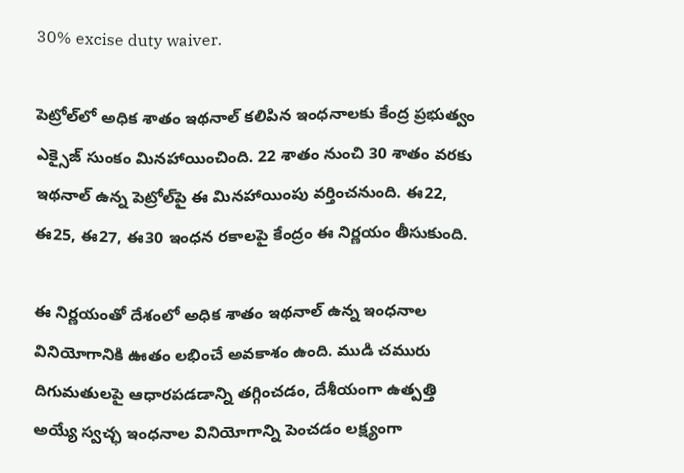30% excise duty waiver.

పెట్రోల్‌లో అధిక శాతం ఇథనాల్‌ కలిపిన ఇంధనాలకు కేంద్ర ప్రభుత్వం ఎక్సైజ్‌ సుంకం మినహాయించింది. 22 శాతం నుంచి 30 శాతం వరకు ఇథనాల్‌ ఉన్న పెట్రోల్‌పై ఈ మినహాయింపు వర్తించనుంది. ఈ22, ఈ25, ఈ27, ఈ30 ఇంధన రకాలపై కేంద్రం ఈ నిర్ణయం తీసుకుంది.

ఈ నిర్ణయంతో దేశంలో అధిక శాతం ఇథనాల్‌ ఉన్న ఇంధనాల వినియోగానికి ఊతం లభించే అవకాశం ఉంది. ముడి చమురు దిగుమతులపై ఆధారపడడాన్ని తగ్గించడం, దేశీయంగా ఉత్పత్తి అయ్యే స్వచ్ఛ ఇంధనాల వినియోగాన్ని పెంచడం లక్ష్యంగా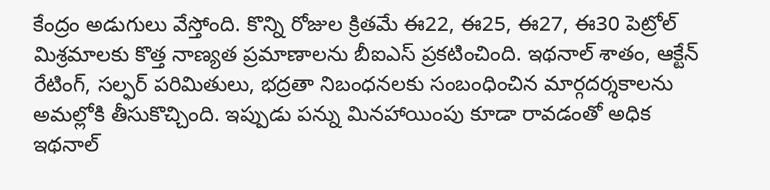కేంద్రం అడుగులు వేస్తోంది. కొన్ని రోజుల క్రితమే ఈ22, ఈ25, ఈ27, ఈ30 పెట్రోల్‌ మిశ్రమాలకు కొత్త నాణ్యత ప్రమాణాలను బీఐఎస్‌ ప్రకటించింది. ఇథనాల్‌ శాతం, ఆక్టేన్‌ రేటింగ్‌, సల్ఫర్‌ పరిమితులు, భద్రతా నిబంధనలకు సంబంధించిన మార్గదర్శకాలను అమల్లోకి తీసుకొచ్చింది. ఇప్పుడు పన్ను మినహాయింపు కూడా రావడంతో అధిక ఇథనాల్‌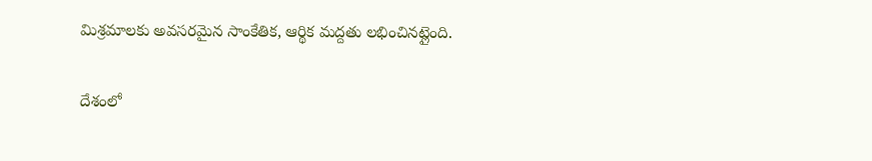మిశ్రమాలకు అవసరమైన సాంకేతిక, ఆర్థిక మద్దతు లభించినట్లైంది.

దేశంలో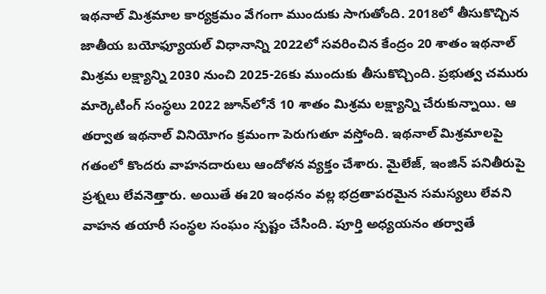ఇథనాల్‌ మిశ్రమాల కార్యక్రమం వేగంగా ముందుకు సాగుతోంది. 2018లో తీసుకొచ్చిన జాతీయ బయోఫ్యూయల్‌ విధానాన్ని 2022లో సవరించిన కేంద్రం 20 శాతం ఇథనాల్‌ మిశ్రమ లక్ష్యాన్ని 2030 నుంచి 2025-26కు ముందుకు తీసుకొచ్చింది. ప్రభుత్వ చమురు మార్కెటింగ్‌ సంస్థలు 2022 జూన్‌లోనే 10 శాతం మిశ్రమ లక్ష్యాన్ని చేరుకున్నాయి. ఆ తర్వాత ఇథనాల్‌ వినియోగం క్రమంగా పెరుగుతూ వస్తోంది. ఇథనాల్‌ మిశ్రమాలపై గతంలో కొందరు వాహనదారులు ఆందోళన వ్యక్తం చేశారు. మైలేజ్‌, ఇంజిన్‌ పనితీరుపై ప్రశ్నలు లేవనెత్తారు. అయితే ఈ20 ఇంధనం వల్ల భద్రతాపరమైన సమస్యలు లేవని వాహన తయారీ సంస్థల సంఘం స్పష్టం చేసింది. పూర్తి అధ్యయనం తర్వాతే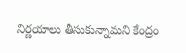నిర్ణయాలు తీసుకున్నామని కేంద్రం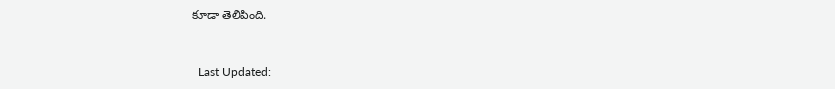కూడా తెలిపింది.



  Last Updated: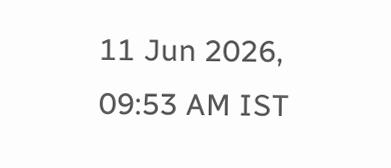11 Jun 2026, 09:53 AM IST